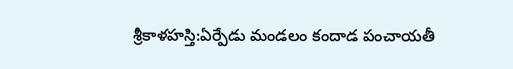శ్రీకాళహస్తి:ఏర్పేడు మండలం కందాడ పంచాయతీ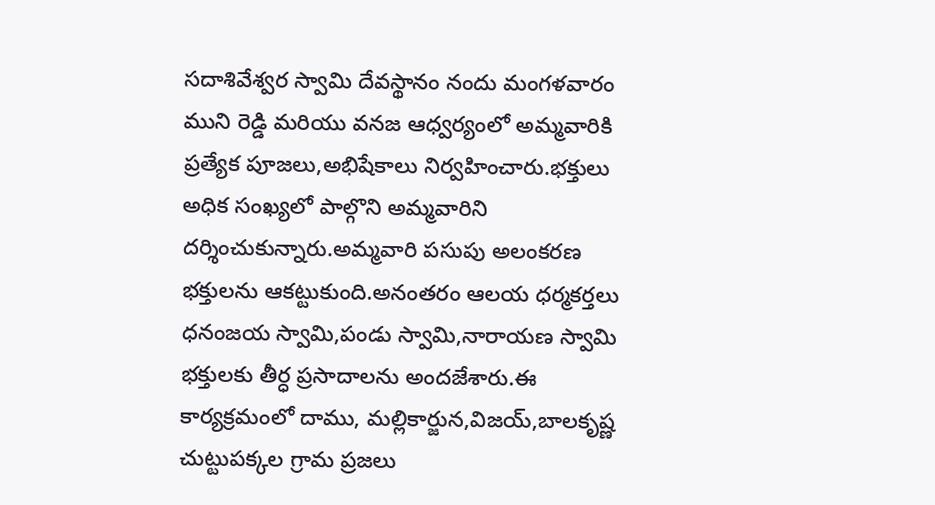సదాశివేశ్వర స్వామి దేవస్థానం నందు మంగళవారం ముని రెడ్డి మరియు వనజ ఆధ్వర్యంలో అమ్మవారికి ప్రత్యేక పూజలు,అభిషేకాలు నిర్వహించారు.భక్తులు అధిక సంఖ్యలో పాల్గొని అమ్మవారిని దర్శించుకున్నారు.అమ్మవారి పసుపు అలంకరణ భక్తులను ఆకట్టుకుంది.అనంతరం ఆలయ ధర్మకర్తలు ధనంజయ స్వామి,పండు స్వామి,నారాయణ స్వామి భక్తులకు తీర్ధ ప్రసాదాలను అందజేశారు.ఈ కార్యక్రమంలో దాము, మల్లికార్జున,విజయ్,బాలకృష్ణ చుట్టుపక్కల గ్రామ ప్రజలు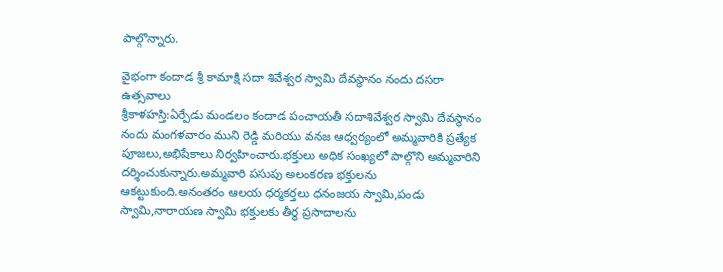పాల్గొన్నారు.

వైభంగా కందాడ శ్రీ కామాక్షి సదా శివేశ్వర స్వామి దేవస్థానం నందు దసరా ఉత్సవాలు
శ్రీకాళహస్తి:ఏర్పేడు మండలం కందాడ పంచాయతీ సదాశివేశ్వర స్వామి దేవస్థానం నందు మంగళవారం ముని రెడ్డి మరియు వనజ ఆధ్వర్యంలో అమ్మవారికి ప్రత్యేక పూజలు,అభిషేకాలు నిర్వహించారు.భక్తులు అధిక సంఖ్యలో పాల్గొని అమ్మవారిని దర్శించుకున్నారు.అమ్మవారి పసుపు అలంకరణ భక్తులను ఆకట్టుకుంది.అనంతరం ఆలయ ధర్మకర్తలు ధనంజయ స్వామి,పండు స్వామి,నారాయణ స్వామి భక్తులకు తీర్ధ ప్రసాదాలను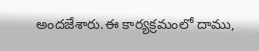అందజేశారు.ఈ కార్యక్రమంలో దాము,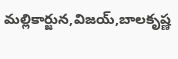మల్లికార్జున,విజయ్,బాలకృష్ణ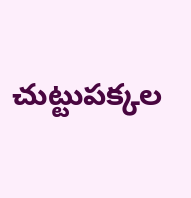చుట్టుపక్కల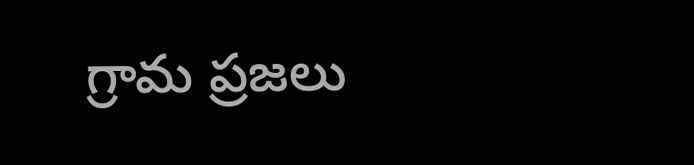గ్రామ ప్రజలు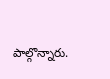పాల్గొన్నారు.